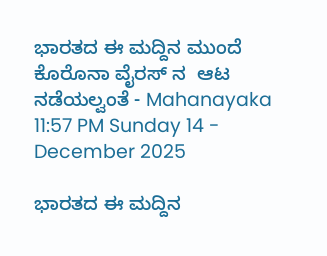ಭಾರತದ ಈ ಮದ್ದಿನ ಮುಂದೆ ಕೊರೊನಾ ವೈರಸ್ ನ  ಆಟ ನಡೆಯಲ್ವಂತೆ - Mahanayaka
11:57 PM Sunday 14 - December 2025

ಭಾರತದ ಈ ಮದ್ದಿನ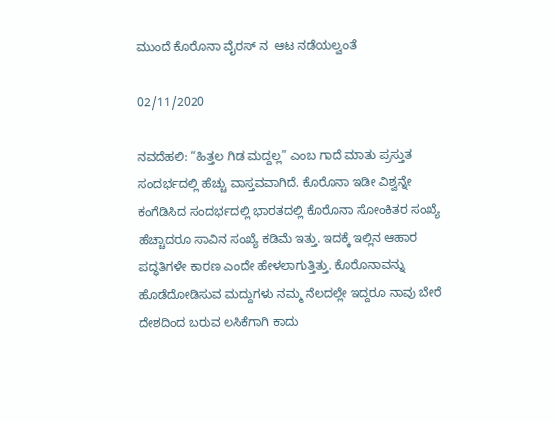ಮುಂದೆ ಕೊರೊನಾ ವೈರಸ್ ನ  ಆಟ ನಡೆಯಲ್ವಂತೆ

02/11/2020

ನವದೆಹಲಿ: “ಹಿತ್ತಲ ಗಿಡ ಮದ್ದಲ್ಲ” ಎಂಬ ಗಾದೆ ಮಾತು ಪ್ರಸ್ತುತ ಸಂದರ್ಭದಲ್ಲಿ ಹೆಚ್ಚು ವಾಸ್ತವವಾಗಿದೆ. ಕೊರೊನಾ ಇಡೀ ವಿಶ್ವನ್ನೇ ಕಂಗೆಡಿಸಿದ ಸಂದರ್ಭದಲ್ಲಿ ಭಾರತದಲ್ಲಿ ಕೊರೊನಾ ಸೋಂಕಿತರ ಸಂಖ್ಯೆ ಹೆಚ್ಚಾದರೂ ಸಾವಿನ ಸಂಖ್ಯೆ ಕಡಿಮೆ ಇತ್ತು. ಇದಕ್ಕೆ ಇಲ್ಲಿನ ಆಹಾರ ಪದ್ಧತಿಗಳೇ ಕಾರಣ ಎಂದೇ ಹೇಳಲಾಗುತ್ತಿತ್ತು. ಕೊರೊನಾವನ್ನು ಹೊಡೆದೋಡಿಸುವ ಮದ್ದುಗಳು ನಮ್ಮ ನೆಲದಲ್ಲೇ ಇದ್ದರೂ ನಾವು ಬೇರೆ ದೇಶದಿಂದ ಬರುವ ಲಸಿಕೆಗಾಗಿ ಕಾದು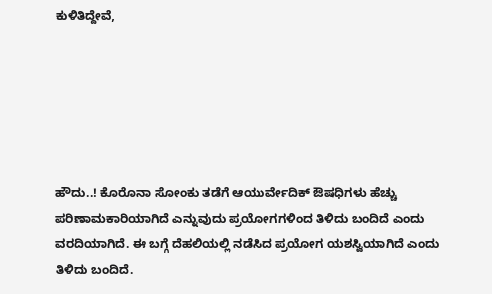ಕುಳಿತಿದ್ದೇವೆ,






ಹೌದು..! ಕೊರೊನಾ ಸೋಂಕು ತಡೆಗೆ ಆಯುರ್ವೇದಿಕ್ ಔಷಧಿಗಳು ಹೆಚ್ಚು ಪರಿಣಾಮಕಾರಿಯಾಗಿದೆ ಎನ್ನುವುದು ಪ್ರಯೋಗಗಳಿಂದ ತಿಳಿದು ಬಂದಿದೆ ಎಂದು ವರದಿಯಾಗಿದೆ. ಈ ಬಗ್ಗೆ ದೆಹಲಿಯಲ್ಲಿ ನಡೆಸಿದ ಪ್ರಯೋಗ ಯಶಸ್ವಿಯಾಗಿದೆ ಎಂದು ತಿಳಿದು ಬಂದಿದೆ.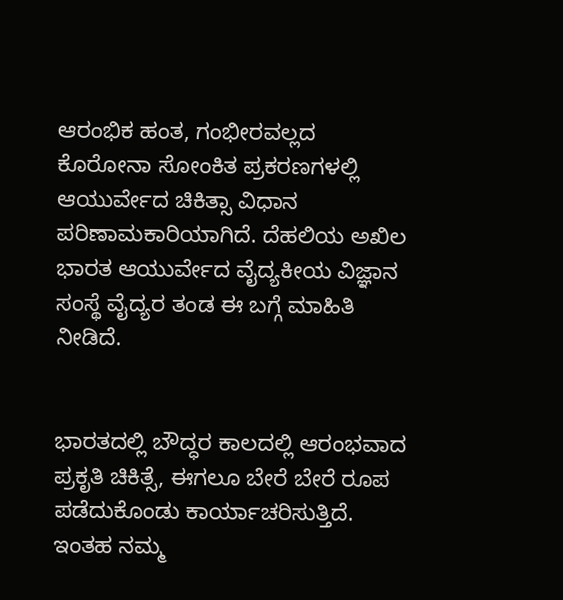ಆರಂಭಿಕ ಹಂತ, ಗಂಭೀರವಲ್ಲದ ಕೊರೋನಾ ಸೋಂಕಿತ ಪ್ರಕರಣಗಳಲ್ಲಿ ಆಯುರ್ವೇದ ಚಿಕಿತ್ಸಾ ವಿಧಾನ ಪರಿಣಾಮಕಾರಿಯಾಗಿದೆ. ದೆಹಲಿಯ ಅಖಿಲ ಭಾರತ ಆಯುರ್ವೇದ ವೈದ್ಯಕೀಯ ವಿಜ್ಞಾನ ಸಂಸ್ಥೆ ವೈದ್ಯರ ತಂಡ ಈ ಬಗ್ಗೆ ಮಾಹಿತಿ ನೀಡಿದೆ.


ಭಾರತದಲ್ಲಿ ಬೌದ್ಧರ ಕಾಲದಲ್ಲಿ ಆರಂಭವಾದ ಪ್ರಕೃತಿ ಚಿಕಿತ್ಸೆ, ಈಗಲೂ ಬೇರೆ ಬೇರೆ ರೂಪ ಪಡೆದುಕೊಂಡು ಕಾರ್ಯಾಚರಿಸುತ್ತಿದೆ. ಇಂತಹ ನಮ್ಮ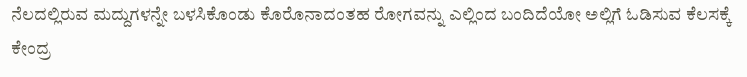ನೆಲದಲ್ಲಿರುವ ಮದ್ದುಗಳನ್ನೇ ಬಳಸಿಕೊಂಡು ಕೊರೊನಾದಂತಹ ರೋಗವನ್ನು ಎಲ್ಲಿಂದ ಬಂದಿದೆಯೋ ಅಲ್ಲಿಗೆ ಓಡಿಸುವ ಕೆಲಸಕ್ಕೆ ಕೇಂದ್ರ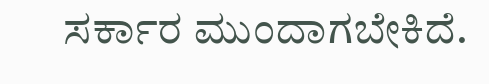ಸರ್ಕಾರ ಮುಂದಾಗಬೇಕಿದೆ.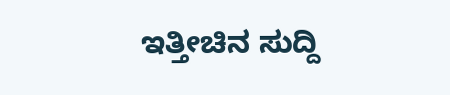ಇತ್ತೀಚಿನ ಸುದ್ದಿ